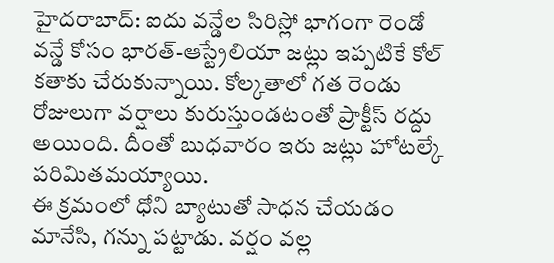హైదరాబాద్: ఐదు వన్డేల సిరిస్లో భాగంగా రెండో వన్డే కోసం భారత్-ఆస్ట్రేలియా జట్లు ఇప్పటికే కోల్ కతాకు చేరుకున్నాయి. కోల్కతాలో గత రెండు రోజులుగా వర్షాలు కురుస్తుండటంతో ప్రాక్టీస్ రద్దు అయింది. దీంతో బుధవారం ఇరు జట్లు హోటల్కే పరిమితమయ్యాయి.
ఈ క్రమంలో ధోని బ్యాటుతో సాధన చేయడం మానేసి, గన్ను పట్టాడు. వర్షం వల్ల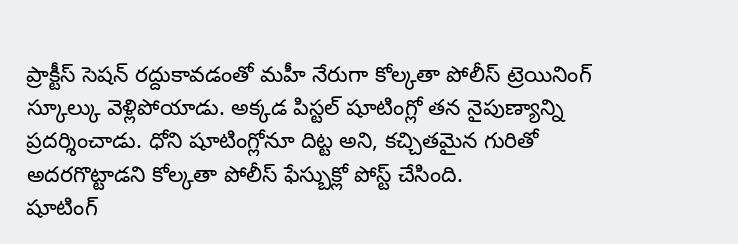ప్రాక్టీస్ సెషన్ రద్దుకావడంతో మహీ నేరుగా కోల్కతా పోలీస్ ట్రెయినింగ్ స్కూల్కు వెళ్లిపోయాడు. అక్కడ పిస్టల్ షూటింగ్లో తన నైపుణ్యాన్ని ప్రదర్శించాడు. ధోని షూటింగ్లోనూ దిట్ట అని, కచ్చితమైన గురితో అదరగొట్టాడని కోల్కతా పోలీస్ ఫేస్బుక్లో పోస్ట్ చేసింది.
షూటింగ్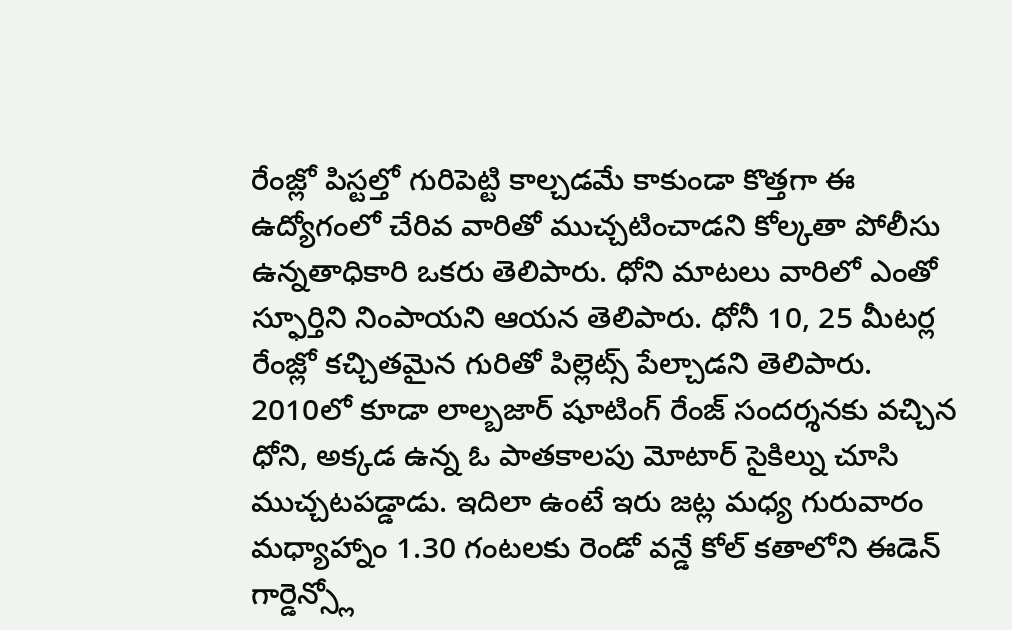రేంజ్లో పిస్టల్తో గురిపెట్టి కాల్చడమే కాకుండా కొత్తగా ఈ ఉద్యోగంలో చేరివ వారితో ముచ్చటించాడని కోల్కతా పోలీసు ఉన్నతాధికారి ఒకరు తెలిపారు. ధోని మాటలు వారిలో ఎంతో స్ఫూర్తిని నింపాయని ఆయన తెలిపారు. ధోనీ 10, 25 మీటర్ల రేంజ్లో కచ్చితమైన గురితో పిల్లెట్స్ పేల్చాడని తెలిపారు.
2010లో కూడా లాల్బజార్ షూటింగ్ రేంజ్ సందర్శనకు వచ్చిన ధోని, అక్కడ ఉన్న ఓ పాతకాలపు మోటార్ సైకిల్ను చూసి ముచ్చటపడ్డాడు. ఇదిలా ఉంటే ఇరు జట్ల మధ్య గురువారం మధ్యాహ్నాం 1.30 గంటలకు రెండో వన్డే కోల్ కతాలోని ఈడెన్ గార్డెన్స్లో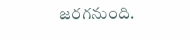జరగనుంది.